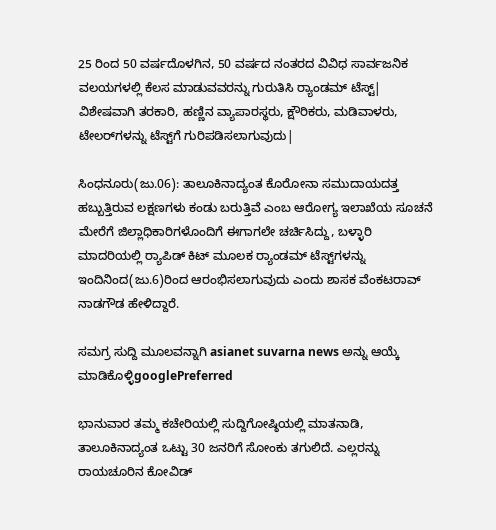25 ರಿಂದ 50 ವರ್ಷದೊಳಗಿನ, 50 ವರ್ಷದ ನಂತರದ ವಿವಿಧ ಸಾರ್ವಜನಿಕ ವಲಯಗಳಲ್ಲಿ ಕೆಲಸ ಮಾಡುವವರನ್ನು ಗುರುತಿಸಿ ರ‌್ಯಾಂಡಮ್‌ ಟೆಸ್ಟ್‌| ವಿಶೇಷವಾಗಿ ತರಕಾರಿ, ಹಣ್ಣಿನ ವ್ಯಾಪಾರಸ್ಥರು, ಕ್ಷೌರಿಕರು, ಮಡಿವಾಳರು, ಟೇಲರ್‌ಗಳನ್ನು ಟೆಸ್ಟ್‌ಗೆ ಗುರಿಪಡಿಸಲಾಗುವುದು|

ಸಿಂಧನೂರು(ಜು.06): ತಾಲೂಕಿನಾದ್ಯಂತ ಕೊರೋನಾ ಸಮುದಾಯದತ್ತ ಹಬ್ಬುತ್ತಿರುವ ಲಕ್ಷಣಗಳು ಕಂಡು ಬರುತ್ತಿವೆ ಎಂಬ ಆರೋಗ್ಯ ಇಲಾಖೆಯ ಸೂಚನೆ ಮೇರೆಗೆ ಜಿಲ್ಲಾಧಿಕಾರಿಗಳೊಂದಿಗೆ ಈಗಾಗಲೇ ಚರ್ಚಿಸಿದ್ದು, ಬಳ್ಳಾರಿ ಮಾದರಿಯಲ್ಲಿ ರ‍್ಯಾಪಿಡ್ ಕಿಟ್‌ ಮೂಲಕ ರ‌್ಯಾಂಡಮ್‌ ಟೆಸ್ಟ್‌ಗಳನ್ನು ಇಂದಿನಿಂದ(ಜು.6)ರಿಂದ ಆರಂಭಿಸಲಾಗುವುದು ಎಂದು ಶಾಸಕ ವೆಂಕಟರಾವ್‌ ನಾಡಗೌಡ ಹೇಳಿದ್ದಾರೆ.

ಸಮಗ್ರ ಸುದ್ದಿ ಮೂಲವನ್ನಾಗಿ asianet suvarna news ಅನ್ನು ಆಯ್ಕೆ ಮಾಡಿಕೊಳ್ಳಿgooglePreferred

ಭಾನುವಾರ ತಮ್ಮ ಕಚೇರಿಯಲ್ಲಿ ಸುದ್ದಿಗೋಷ್ಠಿಯಲ್ಲಿ ಮಾತನಾಡಿ, ತಾಲೂಕಿನಾದ್ಯಂತ ಒಟ್ಟು 30 ಜನರಿಗೆ ಸೋಂಕು ತಗುಲಿದೆ. ಎಲ್ಲರನ್ನು ರಾಯಚೂರಿನ ಕೋವಿಡ್‌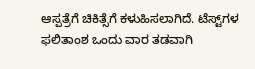ಆಸ್ಪತ್ರೆಗೆ ಚಿಕಿತ್ಸೆಗೆ ಕಳುಹಿಸಲಾಗಿದೆ. ಟೆಸ್ಟ್‌ಗಳ ಫಲಿತಾಂಶ ಒಂದು ವಾರ ತಡವಾಗಿ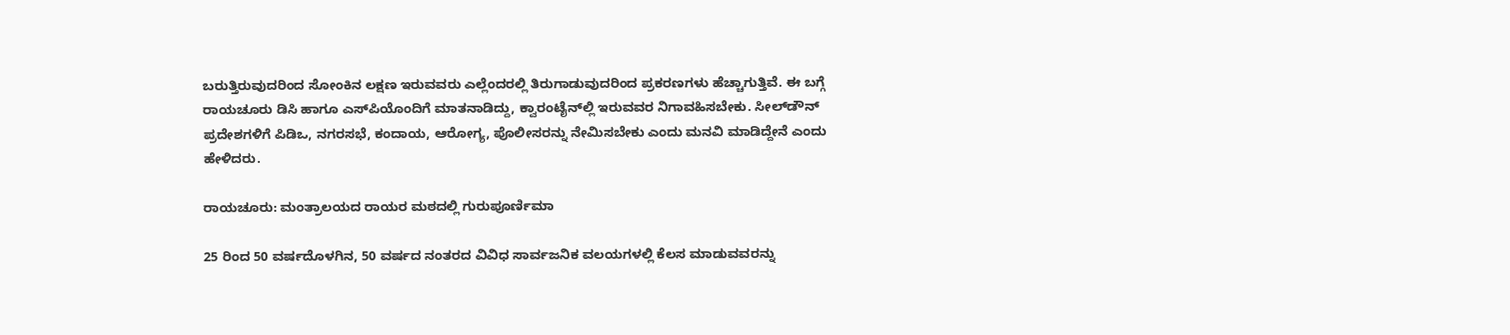ಬರುತ್ತಿರುವುದರಿಂದ ಸೋಂಕಿನ ಲಕ್ಷಣ ಇರುವವರು ಎಲ್ಲೆಂದರಲ್ಲಿ ತಿರುಗಾಡುವುದರಿಂದ ಪ್ರಕರಣಗಳು ಹೆಚ್ಚಾಗುತ್ತಿವೆ. ಈ ಬಗ್ಗೆ ರಾಯಚೂರು ಡಿಸಿ ಹಾಗೂ ಎಸ್‌ಪಿಯೊಂದಿಗೆ ಮಾತನಾಡಿದ್ದು, ಕ್ವಾರಂಟೈನ್‌ಲ್ಲಿ ಇರುವವರ ನಿಗಾವಹಿಸಬೇಕು. ಸೀಲ್‌ಡೌನ್‌ ಪ್ರದೇಶಗಳಿಗೆ ಪಿಡಿಒ, ನಗರಸಭೆ, ಕಂದಾಯ, ಆರೋಗ್ಯ, ಪೊಲೀಸರನ್ನು ನೇಮಿಸಬೇಕು ಎಂದು ಮನವಿ ಮಾಡಿದ್ದೇನೆ ಎಂದು ಹೇಳಿದರು.

ರಾಯಚೂರು: ಮಂತ್ರಾಲಯದ ರಾಯರ ಮಠದಲ್ಲಿ ಗುರುಪೂರ್ಣಿಮಾ

25 ರಿಂದ 50 ವರ್ಷದೊಳಗಿನ, 50 ವರ್ಷದ ನಂತರದ ವಿವಿಧ ಸಾರ್ವಜನಿಕ ವಲಯಗಳಲ್ಲಿ ಕೆಲಸ ಮಾಡುವವರನ್ನು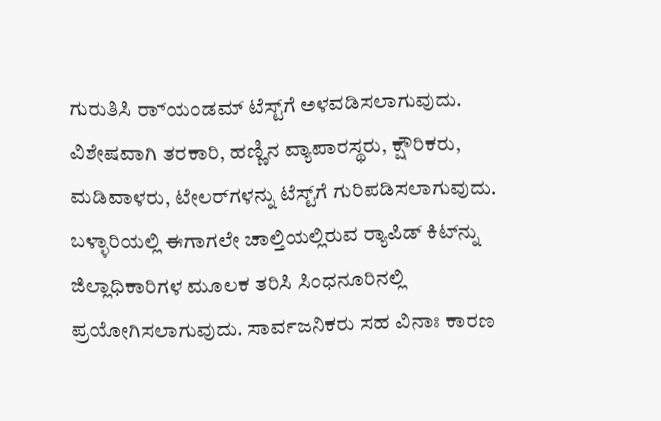ಗುರುತಿಸಿ ರ‌್ಯಾಂಡಮ್‌ ಟೆಸ್ಟ್‌ಗೆ ಅಳವಡಿಸಲಾಗುವುದು. ವಿಶೇಷವಾಗಿ ತರಕಾರಿ, ಹಣ್ಣಿನ ವ್ಯಾಪಾರಸ್ಥರು, ಕ್ಷೌರಿಕರು, ಮಡಿವಾಳರು, ಟೇಲರ್‌ಗಳನ್ನು ಟೆಸ್ಟ್‌ಗೆ ಗುರಿಪಡಿಸಲಾಗುವುದು. ಬಳ್ಳಾರಿಯಲ್ಲಿ ಈಗಾಗಲೇ ಚಾಲ್ತಿಯಲ್ಲಿರುವ ರ‍್ಯಾಪಿಡ್ ಕಿಟ್‌ನ್ನು ಜಿಲ್ಲಾಧಿಕಾರಿಗಳ ಮೂಲಕ ತರಿಸಿ ಸಿಂಧನೂರಿನಲ್ಲಿ ಪ್ರಯೋಗಿಸಲಾಗುವುದು. ಸಾರ್ವಜನಿಕರು ಸಹ ವಿನಾಃ ಕಾರಣ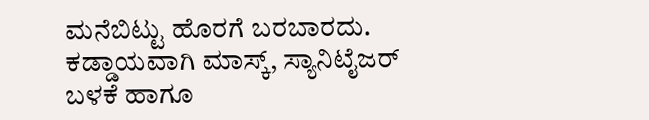ಮನೆಬಿಟ್ಟು ಹೊರಗೆ ಬರಬಾರದು. ಕಡ್ಡಾಯವಾಗಿ ಮಾಸ್ಕ್‌, ಸ್ಯಾನಿಟೈಜರ್‌ ಬಳಕೆ ಹಾಗೂ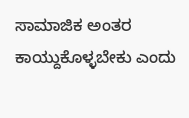ಸಾಮಾಜಿಕ ಅಂತರ ಕಾಯ್ದುಕೊಳ್ಳಬೇಕು ಎಂದು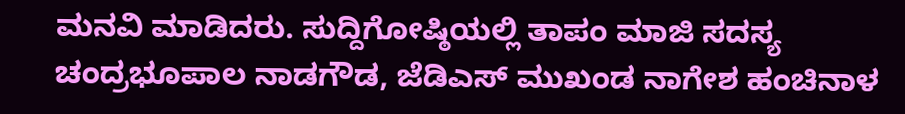ಮನವಿ ಮಾಡಿದರು. ಸುದ್ದಿಗೋಷ್ಠಿಯಲ್ಲಿ ತಾಪಂ ಮಾಜಿ ಸದಸ್ಯ ಚಂದ್ರಭೂಪಾಲ ನಾಡಗೌಡ, ಜೆಡಿಎಸ್‌ ಮುಖಂಡ ನಾಗೇಶ ಹಂಚಿನಾಳ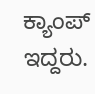ಕ್ಯಾಂಪ್‌ ಇದ್ದರು.